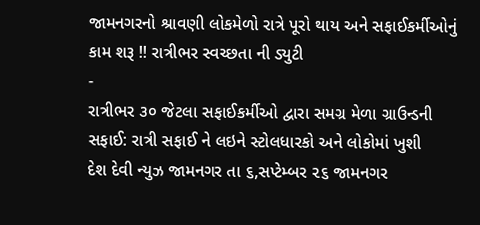જામનગરનો શ્રાવણી લોકમેળો રાત્રે પૂરો થાય અને સફાઈકર્મીઓનું કામ શરૂ !! રાત્રીભર સ્વચ્છતા ની ડ્યુટી
-
રાત્રીભર ૩૦ જેટલા સફાઈકર્મીઓ દ્વારા સમગ્ર મેળા ગ્રાઉન્ડની સફાઈ: રાત્રી સફાઈ ને લઇને સ્ટોલધારકો અને લોકોમાં ખુશી
દેશ દેવી ન્યુઝ જામનગર તા ૬,સપ્ટેમ્બર ૨૬ જામનગર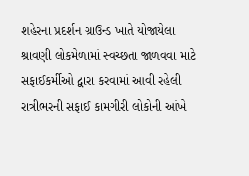શહેરના પ્રદર્શન ગ્રાઉન્ડ ખાતે યોજાયેલા શ્રાવણી લોકમેળામાં સ્વચ્છતા જાળવવા માટે સફાઈકર્મીઓ દ્વારા કરવામાં આવી રહેલી રાત્રીભરની સફાઈ કામગીરી લોકોની આંખે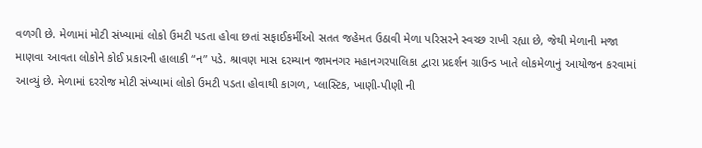વળગી છે. મેળામાં મોટી સંખ્યામાં લોકો ઉમટી પડતા હોવા છતાં સફાઈકર્મીઓ સતત જહેમત ઉઠાવી મેળા પરિસરને સ્વચ્છ રાખી રહ્યા છે, જેથી મેળાની મજા માણવા આવતા લોકોને કોઈ પ્રકારની હાલાકી “ન” પડે. શ્રાવણ માસ દરમ્યાન જામનગર મહાનગરપાલિકા દ્વારા પ્રદર્શન ગ્રાઉન્ડ ખાતે લોકમેળાનું આયોજન કરવામાં આવ્યું છે. મેળામાં દરરોજ મોટી સંખ્યામાં લોકો ઉમટી પડતા હોવાથી કાગળ, પ્લાસ્ટિક, ખાણી-પીણી ની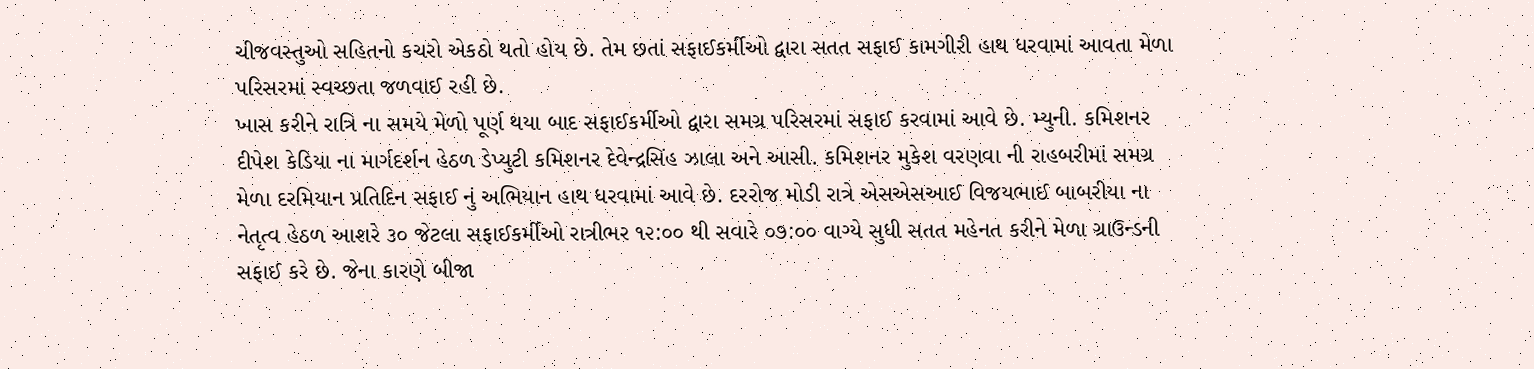ચીજવસ્તુઓ સહિતનો કચરો એકઠો થતો હોય છે. તેમ છતાં સફાઈકર્મીઓ દ્વારા સતત સફાઈ કામગીરી હાથ ધરવામાં આવતા મેળા પરિસરમાં સ્વચ્છતા જળવાઈ રહી છે.
ખાસ કરીને રાત્રિ ના સમયે મેળો પૂર્ણ થયા બાદ સફાઈકર્મીઓ દ્વારા સમગ્ર પરિસરમાં સફાઈ કરવામાં આવે છે. મ્યુની. કમિશનર દીપેશ કેડિયા ના માર્ગદર્શન હેઠળ ડેપ્યુટી કમિશનર દેવેન્દ્રસિંહ ઝાલા અને આસી. કમિશનર મુકેશ વરણવા ની રાહબરીમાં સમગ્ર મેળા દરમિયાન પ્રતિદિન સફાઈ નું અભિયાન હાથ ધરવામાં આવે છે. દરરોજ મોડી રાત્રે એસએસઆઈ વિજયભાઈ બાબરીયા ના નેતૃત્વ હેઠળ આશરે ૩૦ જેટલા સફાઈકર્મીઓ રાત્રીભર ૧૨:૦૦ થી સવારે ૦૭:૦૦ વાગ્યે સુધી સતત મહેનત કરીને મેળા ગ્રાઉન્ડની સફાઈ કરે છે. જેના કારણે બીજા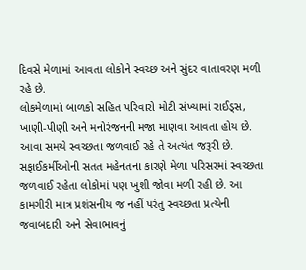દિવસે મેળામાં આવતા લોકોને સ્વચ્છ અને સુંદર વાતાવરણ મળી રહે છે.
લોકમેળામાં બાળકો સહિત પરિવારો મોટી સંખ્યામાં રાઈડ્સ, ખાણી-પીણી અને મનોરંજનની મજા માણવા આવતા હોય છે. આવા સમયે સ્વચ્છતા જળવાઈ રહે તે અત્યંત જરૂરી છે. સફાઈકર્મીઓની સતત મહેનતના કારણે મેળા પરિસરમાં સ્વચ્છતા જળવાઈ રહેતા લોકોમાં પણ ખુશી જોવા મળી રહી છે. આ કામગીરી માત્ર પ્રશંસનીય જ નહીં પરંતુ સ્વચ્છતા પ્રત્યેની જવાબદારી અને સેવાભાવનું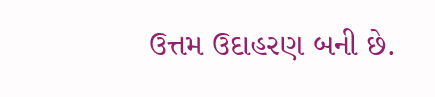ઉત્તમ ઉદાહરણ બની છે.